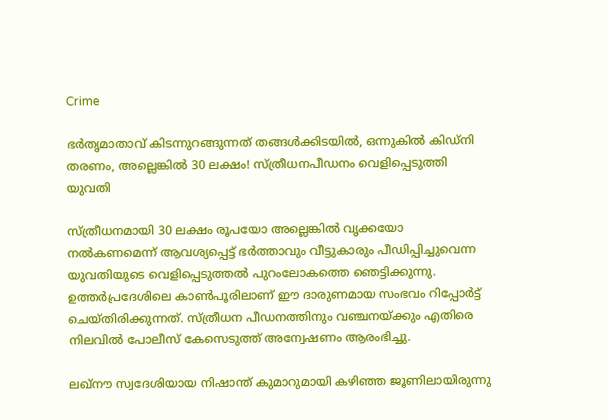Crime

ഭർതൃമാതാവ് കിടന്നുറങ്ങുന്നത് തങ്ങൾക്കിടയിൽ, ഒന്നുകില്‍ കിഡ്നി തരണം, അല്ലെങ്കില്‍ 30 ലക്ഷം! സ്ത്രീധനപീഡനം വെളിപ്പെടുത്തി യുവതി

സ്ത്രീധനമായി 30 ലക്ഷം രൂപയോ അല്ലെങ്കിൽ വൃക്കയോ നൽകണമെന്ന് ആവശ്യപ്പെട്ട് ഭർത്താവും വീട്ടുകാരും പീഡിപ്പിച്ചുവെന്ന യുവതിയുടെ വെളിപ്പെടുത്തൽ പുറംലോകത്തെ ഞെട്ടിക്കുന്നു. ഉത്തർപ്രദേശിലെ കാൺപൂരിലാണ് ഈ ദാരുണമായ സംഭവം റിപ്പോർട്ട് ചെയ്തിരിക്കുന്നത്. സ്ത്രീധന പീഡനത്തിനും വഞ്ചനയ്ക്കും എതിരെ നിലവിൽ പോലീസ് കേസെടുത്ത് അന്വേഷണം ആരംഭിച്ചു.

ലഖ്‌നൗ സ്വദേശിയായ നിഷാന്ത് കുമാറുമായി കഴിഞ്ഞ ജൂണിലായിരുന്നു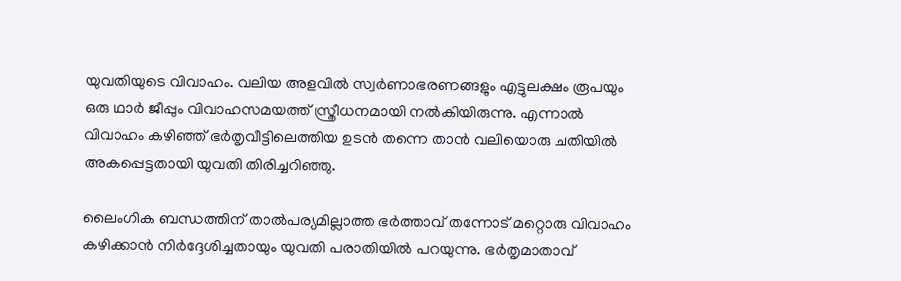യുവതിയുടെ വിവാഹം. വലിയ അളവിൽ സ്വർണാഭരണങ്ങളും എട്ടുലക്ഷം രൂപയും ഒരു ഥാർ ജീപ്പും വിവാഹസമയത്ത് സ്ത്രീധനമായി നൽകിയിരുന്നു. എന്നാൽ വിവാഹം കഴിഞ്ഞ് ഭർതൃവീട്ടിലെത്തിയ ഉടൻ തന്നെ താൻ വലിയൊരു ചതിയിൽ അകപ്പെട്ടതായി യുവതി തിരിച്ചറിഞ്ഞു.

ലൈംഗിക ബന്ധത്തിന് താൽപര്യമില്ലാത്ത ഭർത്താവ് തന്നോട് മറ്റൊരു വിവാഹം കഴിക്കാൻ നിർദ്ദേശിച്ചതായും യുവതി പരാതിയിൽ പറയുന്നു. ഭർതൃമാതാവ്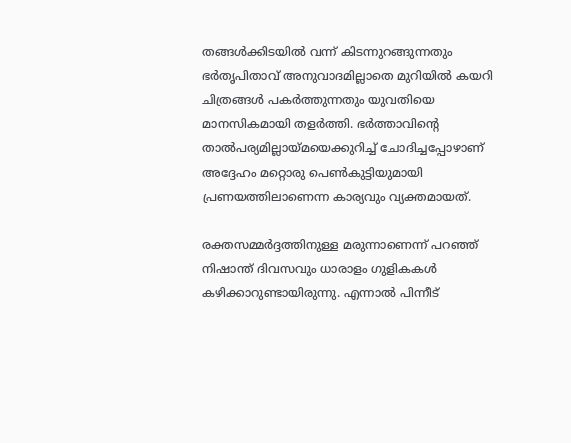തങ്ങൾക്കിടയിൽ വന്ന് കിടന്നുറങ്ങുന്നതും ഭർതൃപിതാവ് അനുവാദമില്ലാതെ മുറിയിൽ കയറി ചിത്രങ്ങൾ പകർത്തുന്നതും യുവതിയെ മാനസികമായി തളർത്തി. ഭർത്താവിന്റെ താൽപര്യമില്ലായ്മയെക്കുറിച്ച് ചോദിച്ചപ്പോഴാണ് അദ്ദേഹം മറ്റൊരു പെൺകുട്ടിയുമായി പ്രണയത്തിലാണെന്ന കാര്യവും വ്യക്തമായത്.

രക്തസമ്മർദ്ദത്തിനുള്ള മരുന്നാണെന്ന് പറഞ്ഞ് നിഷാന്ത് ദിവസവും ധാരാളം ഗുളികകൾ കഴിക്കാറുണ്ടായിരുന്നു. എന്നാൽ പിന്നീട്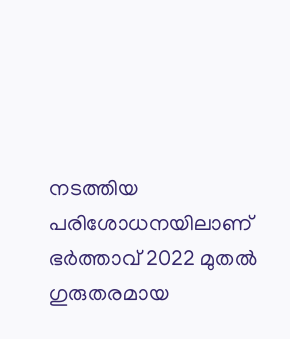നടത്തിയ പരിശോധനയിലാണ് ഭർത്താവ് 2022 മുതൽ ഗുരുതരമായ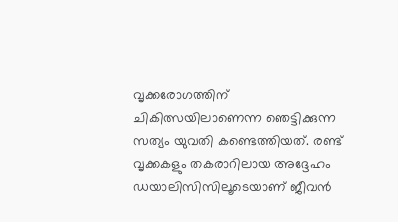വൃക്കരോഗത്തിന് ചികിത്സയിലാണെന്ന ഞെട്ടിക്കുന്ന സത്യം യുവതി കണ്ടെത്തിയത്. രണ്ട് വൃക്കകളും തകരാറിലായ അദ്ദേഹം ഡയാലിസിസിലൂടെയാണ് ജീവൻ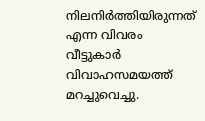നിലനിർത്തിയിരുന്നത് എന്ന വിവരം വീട്ടുകാർ വിവാഹസമയത്ത് മറച്ചുവെച്ചു.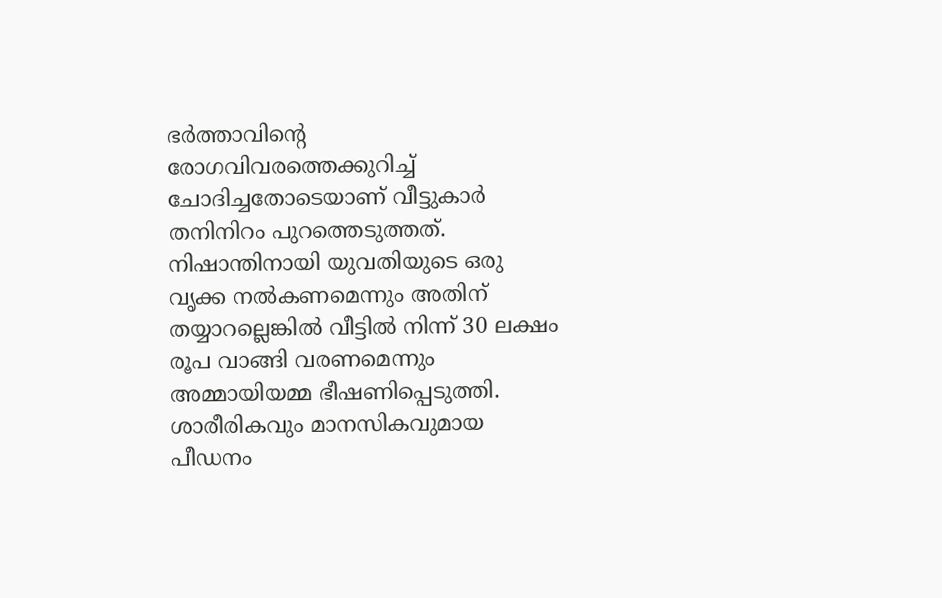ഭർത്താവിന്റെ രോഗവിവരത്തെക്കുറിച്ച് ചോദിച്ചതോടെയാണ് വീട്ടുകാർ തനിനിറം പുറത്തെടുത്തത്. നിഷാന്തിനായി യുവതിയുടെ ഒരു വൃക്ക നൽകണമെന്നും അതിന് തയ്യാറല്ലെങ്കിൽ വീട്ടിൽ നിന്ന് 30 ലക്ഷം രൂപ വാങ്ങി വരണമെന്നും അമ്മായിയമ്മ ഭീഷണിപ്പെടുത്തി. ശാരീരികവും മാനസികവുമായ പീഡനം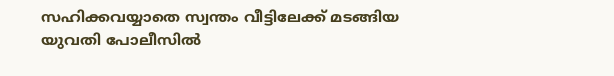സഹിക്കവയ്യാതെ സ്വന്തം വീട്ടിലേക്ക് മടങ്ങിയ യുവതി പോലീസിൽ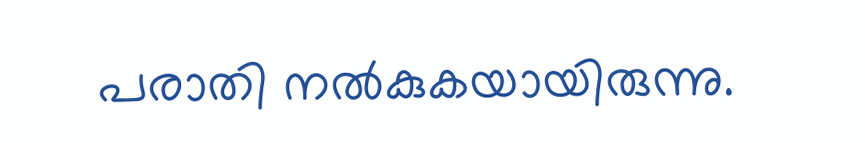പരാതി നൽകുകയായിരുന്നു.